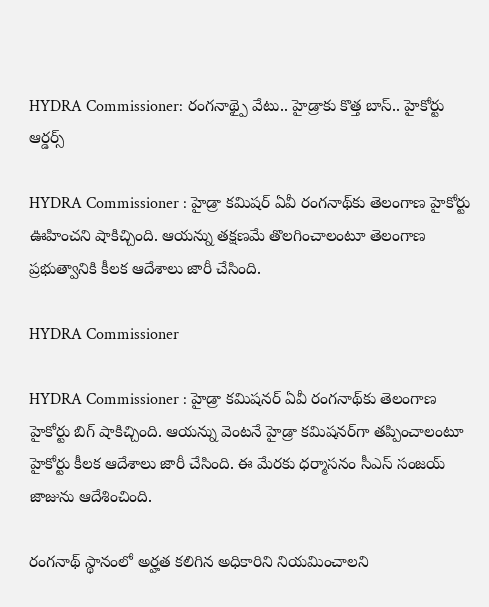HYDRA Commissioner: రంగనాథ్పై వేటు.. హైడ్రాకు కొత్త బాస్.. హైకోర్టు ఆర్డర్స్

HYDRA Commissioner : హైడ్రా కమిషర్ ఏవీ రంగనాథ్‌కు తెలంగాణ హైకోర్టు ఊహించని షాకిచ్చింది. ఆయన్ను తక్షణమే తొలగించాలంటూ తెలంగాణ ప్రభుత్వానికి కీలక ఆదేశాలు జారీ చేసింది.

HYDRA Commissioner

HYDRA Commissioner : హైడ్రా కమిషనర్‌ ఏవీ రంగనాథ్‌కు తెలంగాణ హైకోర్టు బిగ్ షాకిచ్చింది. ఆయన్ను వెంటనే హైడ్రా కమిషనర్‌గా తప్పించాలంటూ హైకోర్టు కీలక ఆదేశాలు జారీ చేసింది. ఈ మేరకు ధర్మాసనం సీఎస్ సంజయ్ జాజును ఆదేశించింది.

రంగనాథ్ స్థానంలో అర్హత కలిగిన అధికారిని నియమించాలని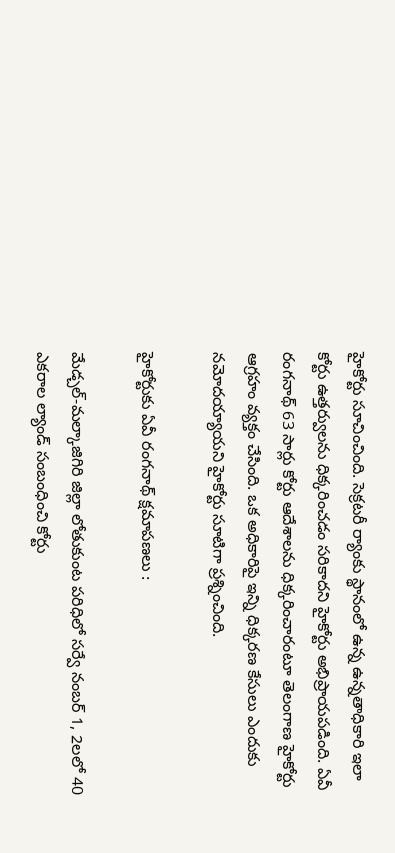హైకోర్టు సూచించింది. సెక్రటరీ ర్యాంకు స్థానంలో ఉన్న ఉన్నతాధికారి ఇలా కోర్టు ఉత్తర్వులను ధిక్కరించడం సరికాదని హైకోర్టు అభిప్రాయపడింది. ఏవీ రంగనాథ్ 63 సార్లు కోర్టు ఆదేశాలను ధిక్కరించారంటూ తెలంగాణ హైకోర్టు ఆగ్రహం వ్యక్తం చేసింది. ఒక అధికారిపై ఇన్ని ధిక్కరణ కేసులు ఎందుకు నమోదయ్యాయని హైకోర్టు సూటిగా ప్రశ్నించింది.

హైకోర్టుకు ఏవీ రంగనాథ్ క్షమాపణలు :

మేడ్చల్-మల్కాజిగిరి జిల్లా లోతుకుంట పరిధిలో సర్వే నంబర్ 1, 2లలో 40 ఎకరాల ల్యాండ్ సంబంధించి కోర్టు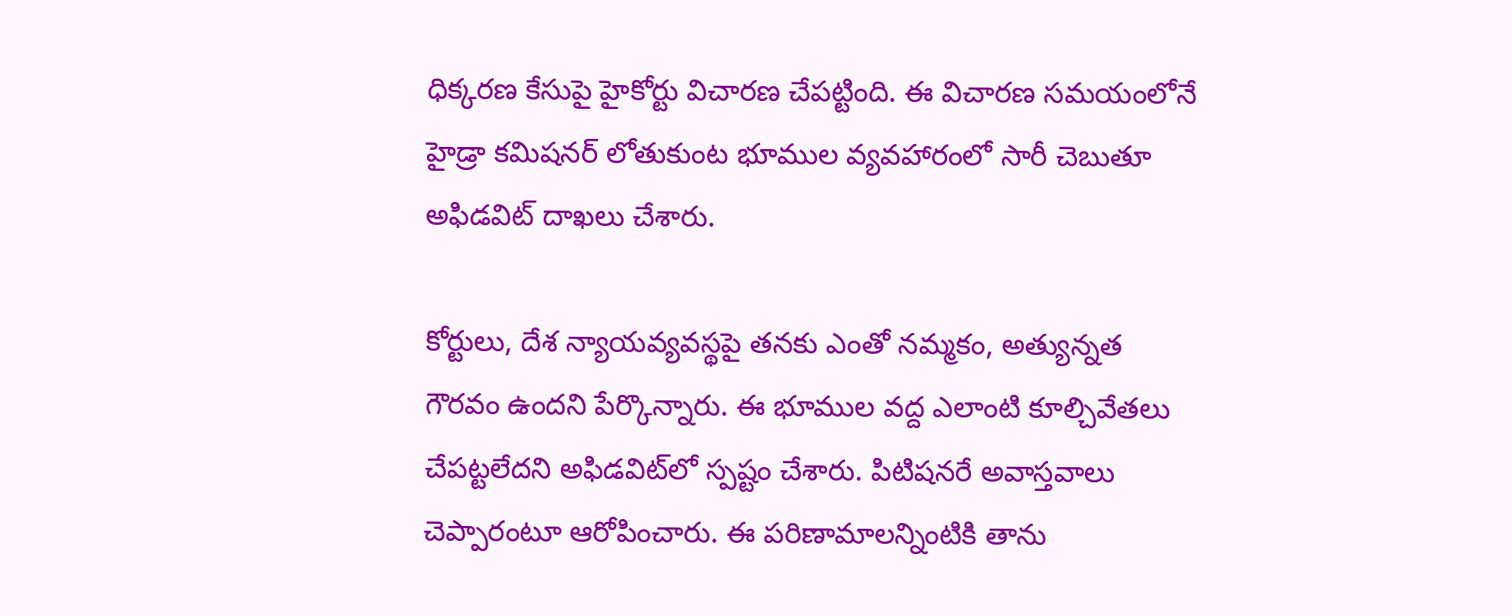ధిక్కరణ కేసుపై హైకోర్టు విచారణ చేపట్టింది. ఈ విచారణ సమయంలోనే హైడ్రా కమిషనర్ లోతుకుంట భూముల వ్యవహారంలో సారీ చెబుతూ అఫిడవిట్ దాఖలు చేశారు.

కోర్టులు, దేశ న్యాయవ్యవస్థపై తనకు ఎంతో నమ్మకం, అత్యున్నత గౌరవం ఉందని పేర్కొన్నారు. ఈ భూముల వద్ద ఎలాంటి కూల్చివేతలు చేపట్టలేదని అఫిడవిట్‌లో స్పష్టం చేశారు. పిటిషనరే అవాస్తవాలు చెప్పారంటూ ఆరోపించారు. ఈ పరిణామాలన్నింటికి తాను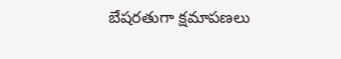బేషరతుగా క్షమాపణలు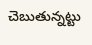చెబుతున్నట్టు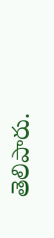తెలిపారు.